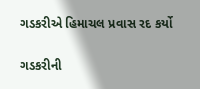ગડકરીએ હિમાચલ પ્રવાસ રદ કર્યો

ગડકરીની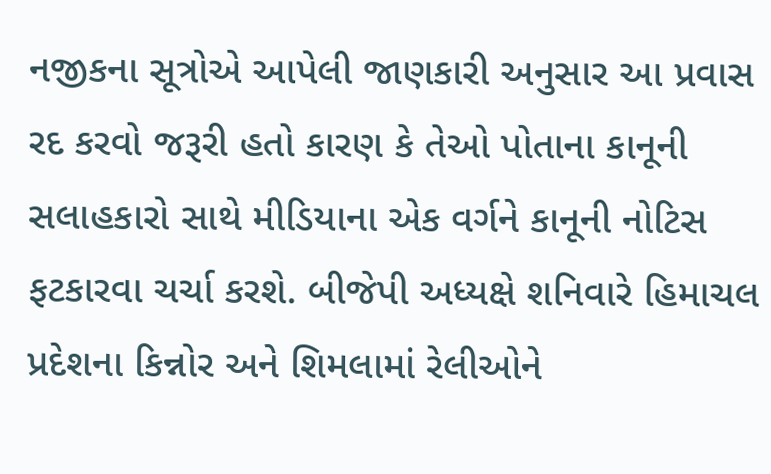નજીકના સૂત્રોએ આપેલી જાણકારી અનુસાર આ પ્રવાસ રદ કરવો જરૂરી હતો કારણ કે તેઓ પોતાના કાનૂની સલાહકારો સાથે મીડિયાના એક વર્ગને કાનૂની નોટિસ ફટકારવા ચર્ચા કરશે. બીજેપી અધ્યક્ષે શનિવારે હિમાચલ પ્રદેશના કિન્નોર અને શિમલામાં રેલીઓને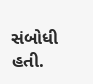સંબોધી હતી.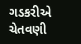ગડકરીએ ચેતવણી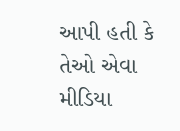આપી હતી કે તેઓ એવા મીડિયા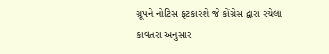ગ્રૂપને નોટિસ ફટકારશે જે કોંગ્રેસ દ્વારા રચેલા કાવતરા અનુસાર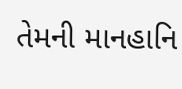તેમની માનહાનિ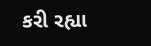કરી રહ્યા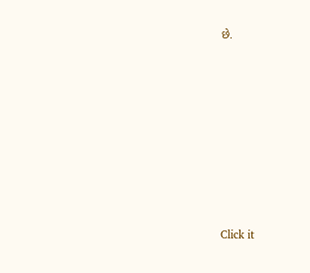છે.












Click it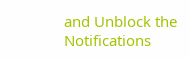and Unblock the Notifications